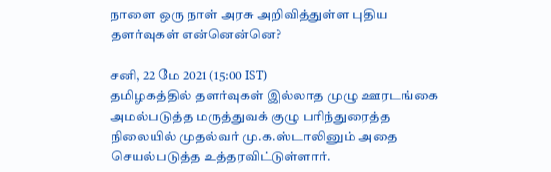நாளை ஒரு நாள் அரசு அறிவித்துள்ள புதிய தளர்வுகள் என்னென்னெ?

சனி, 22 மே 2021 (15:00 IST)
தமிழகத்தில் தளர்வுகள் இல்லாத முழு ஊரடங்கை அமல்படுத்த மருத்துவக் குழு பரிந்துரைத்த நிலையில் முதல்வர் மு.க.ஸ்டாலினும் அதை செயல்படுத்த உத்தரவிட்டுள்ளார்.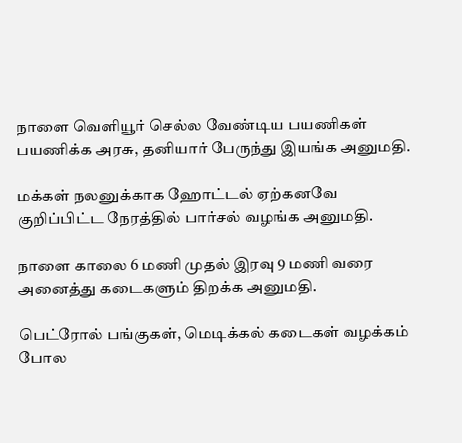நாளை வெளியூர் செல்ல வேண்டிய பயணிகள் பயணிக்க அரசு, தனியார் பேருந்து இயங்க அனுமதி.

மக்கள் நலனுக்காக ஹோட்டல் ஏற்கனவே குறிப்பிட்ட நேரத்தில் பார்சல் வழங்க அனுமதி.

நாளை காலை 6 மணி முதல் இரவு 9 மணி வரை அனைத்து கடைகளும் திறக்க அனுமதி.

பெட்ரோல் பங்குகள், மெடிக்கல் கடைகள் வழக்கம் போல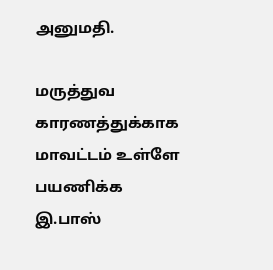அனுமதி.

மருத்துவ காரணத்துக்காக மாவட்டம் உள்ளே பயணிக்க இ.பாஸ்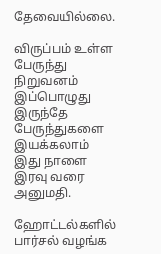தேவையில்லை.

விருப்பம் உள்ள பேருந்து நிறுவனம் இப்பொழுது இருந்தே பேருந்துகளை இயக்கலாம் இது நாளை இரவு வரை அனுமதி.

ஹோட்டல்களில் பார்சல் வழங்க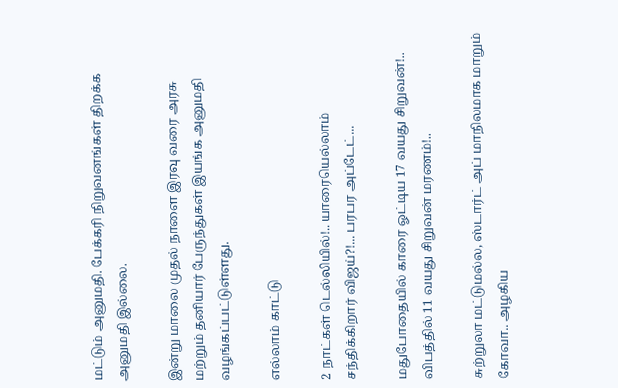மட்டும் அனுமதி. பேக்கரி நிறுவனங்கள் திறக்க அனுமதி இல்லை.

இன்று மாலை முதல் நாளை இரவு வரை அரசு மற்றும் தனியார் பேருந்துகள் இயங்க அனுமதி வழங்கப்பட்டுள்ளது.

எல்லாம் காட்டு

2 நாட்கள் டெல்லியில்!.. யாரையெல்லாம் சந்திக்கிறார் விஜய்?!... பரபர அப்டேட்...

மதுபோதையில் காரை ஓட்டிய 17 வயது சிறுவன்!.. விபத்தில் 11 வயது சிறுவன் மரணம்!..

சுற்றுலா மட்டுமல்ல, ஸ்டார்ட் அப் மாநிலமாக மாறும் கோவா.. அழகிய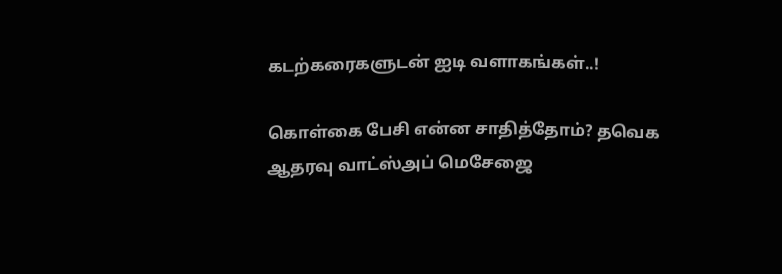கடற்கரைகளுடன் ஐடி வளாகங்கள்..!

கொள்கை பேசி என்ன சாதித்தோம்? தவெக ஆதரவு வாட்ஸ்அப் மெசேஜை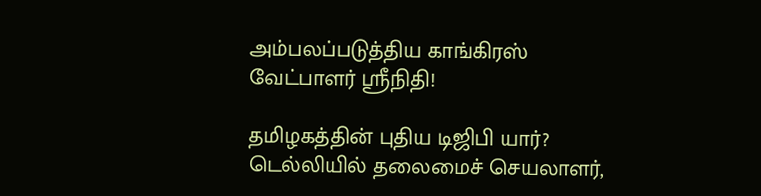அம்பலப்படுத்திய காங்கிரஸ் வேட்பாளர் ஸ்ரீநிதி!

தமிழகத்தின் புதிய டிஜிபி யார்? டெல்லியில் தலைமைச் செயலாளர்,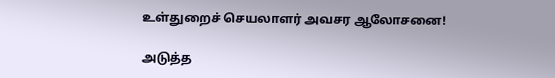உள்துறைச் செயலாளர் அவசர ஆலோசனை!

அடுத்த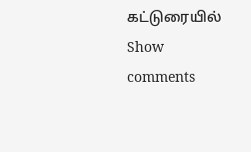கட்டுரையில்
Show comments